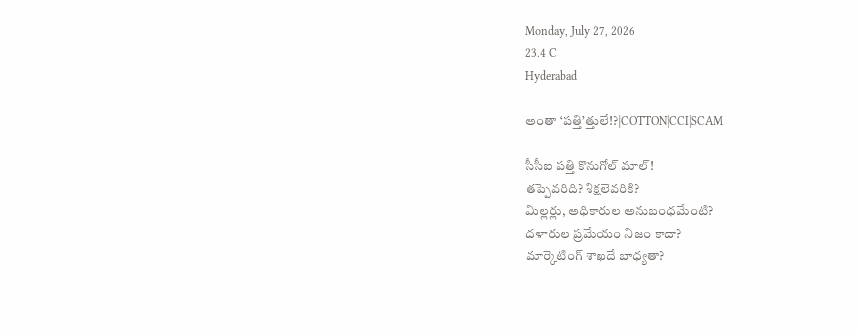Monday, July 27, 2026
23.4 C
Hyderabad

అంతా ‘పత్తి’త్తులే!?|COTTON|CCI|SCAM

సీసీఐ పత్తి కొనుగోల్ మాల్!
తప్పెవరిది? శిక్షలెవరికి?
మిల్లర్లు, అధికారుల అనుబంధమేంటి?
దళారుల ప్రమేయం నిజం కాదా?
మార్కెటింగ్ శాఖదే బాధ్యతా?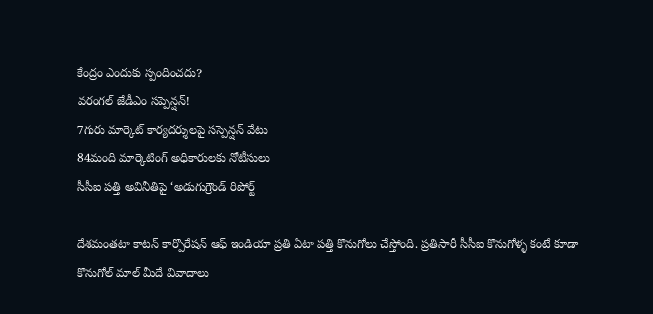కేంద్రం ఎందుకు స్పందించదు?
వరంగల్ జేడీఎం సప్పెన్షన్!
7గురు మార్కెట్ కార్యదర్శులపై సస్పెన్షన్ వేటు
84మంది మార్కెటింగ్ అధికారులకు నోటీసులు
సీసీఐ పత్తి అవినీతిపై ‘అడుగుగ్రౌండ్ రిపోర్ట్

దేశమంతటా కాటన్ కార్పొరేషన్ ఆఫ్ ఇండియా ప్రతి ఏటా పత్తి కొనుగోలు చేస్తోంది. ప్రతిసారీ సీసీఐ కొనుగోళ్ళ కంటే కూడా కొనుగోల్ మాల్ మీదే వివాదాలు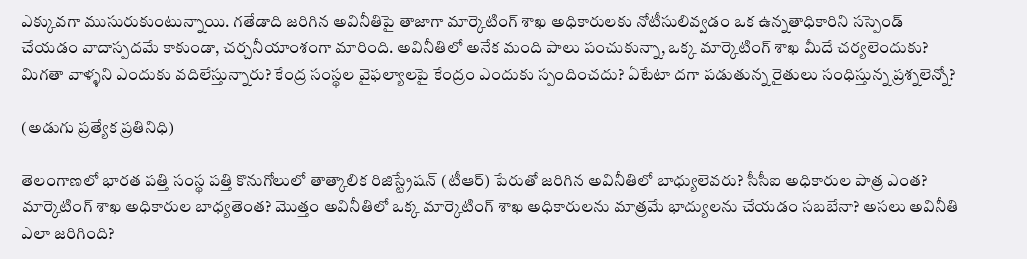ఎక్కువగా ముసురుకుంటున్నాయి. గతేడాది జరిగిన అవినీతిపై తాజాగా మార్కెటింగ్ శాఖ అధికారులకు నోటీసులివ్వడం ఒక ఉన్నతాధికారిని సస్పెండ్ చేయడం వాదాస్పదమే కాకుండా, చర్చనీయాంశంగా మారింది. అవినీతిలో అనేక మంది పాలు పంచుకున్నా, ఒక్క మార్కెటింగ్ శాఖ మీదే చర్యలెందుకు? మిగతా వాళ్ళని ఎందుకు వదిలేస్తున్నారు? కేంద్ర సంస్థల వైఫల్యాలపై కేంద్రం ఎందుకు స్పందించదు? ఏటేటా దగా పడుతున్న రైతులు సంధిస్తున్న ప్రశ్నలెన్నో?

(అడుగు ప్రత్యేక ప్రతినిధి)

తెలంగాణలో భారత పత్తి సంస్థ పత్తి కొనుగోలులో తాత్కాలిక రిజిస్ట్రేషన్ (టీఆర్) పేరుతో జరిగిన అవినీతిలో బాధ్యులెవరు? సీసీఐ అధికారుల పాత్ర ఎంత? మార్కెటింగ్ శాఖ అధికారుల బాధ్యతెంత? మొత్తం అవినీతిలో ఒక్క మార్కెటింగ్ శాఖ అధికారులను మాత్రమే భాద్యులను చేయడం సబబేనా? అసలు అవినీతి ఎలా జరిగింది?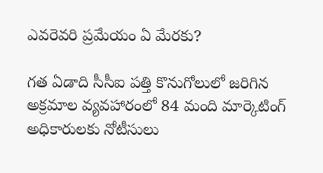ఎవరెవరి ప్రమేయం ఏ మేరకు?

గత ఏడాది సీసీఐ పత్తి కొనుగోలులో జరిగిన అక్రమాల వ్యవహారంలో 84 మంది మార్కెటింగ్ అధికారులకు నోటీసులు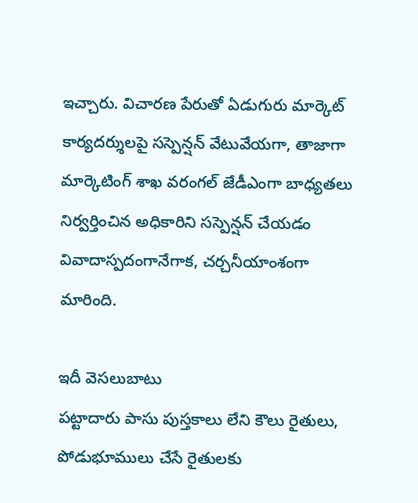ఇచ్చారు. విచారణ పేరుతో ఏడుగురు మార్కెట్ కార్యదర్శులపై సస్పెన్షన్ వేటువేయగా, తాజాగా మార్కెటింగ్ శాఖ వరంగల్ జేడీఎంగా బాధ్యతలు నిర్వర్తించిన అధికారిని సస్పెన్షన్ చేయడం వివాదాస్పదంగానేగాక, చర్చనీయాంశంగా మారింది.

ఇదీ వెసలుబాటు
పట్టాదారు పాసు పుస్తకాలు లేని కౌలు రైతులు, పోడుభూములు చేసే రైతులకు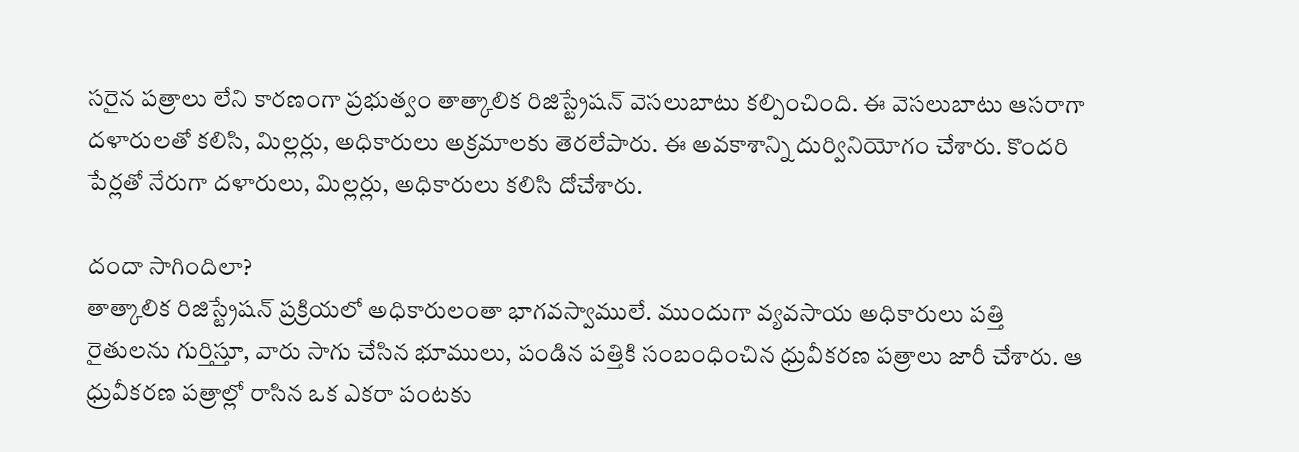సరైన పత్రాలు లేని కారణంగా ప్రభుత్వం తాత్కాలిక రిజిస్ట్రేషన్ వెసలుబాటు కల్పించింది. ఈ వెసలుబాటు ఆసరాగా దళారులతో కలిసి, మిల్లర్లు, అధికారులు అక్రమాలకు తెరలేపారు. ఈ అవకాశాన్ని దుర్వినియోగం చేశారు. కొందరి పేర్లతో నేరుగా దళారులు, మిల్లర్లు, అధికారులు కలిసి దోచేశారు.

దందా సాగిందిలా?
తాత్కాలిక రిజిస్ట్రేషన్ ప్రక్రియలో అధికారులంతా భాగవస్వాములే. ముందుగా వ్యవసాయ అధికారులు పత్తి రైతులను గుర్తిస్తూ, వారు సాగు చేసిన భూములు, పండిన పత్తికి సంబంధించిన ధ్రువీకరణ పత్రాలు జారీ చేశారు. ఆ ధ్రువీకరణ పత్రాల్లో రాసిన ఒక ఎకరా పంటకు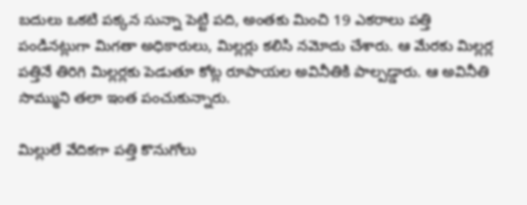బదులు ఒకటి పక్కన సున్నా పెట్టి పది, అంతకు మించి 19 ఎకరాలు పత్తి పండినట్లుగా మిగతా అధికారులు, మిల్లర్లు కలిసి నమోదు చేశారు. ఆ మేరకు మిల్లర్ల పత్తినే తిరిగి మిల్లర్లకు పెడుతూ కోట్ల రూపాయల అవినీతికి పాల్పడ్డారు. ఆ అవినీతి సొమ్ముని తలా ఇంత పంచుకున్నారు.

మిల్లులే వేదికగా పత్తి కొనుగోలు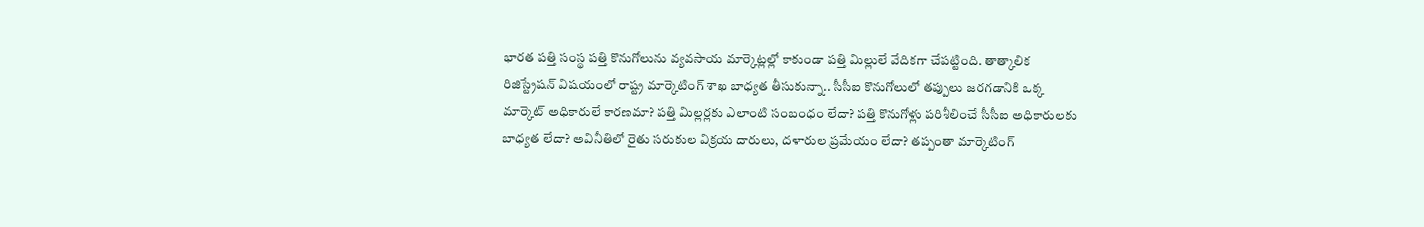భారత పత్తి సంస్థ పత్తి కొనుగోలును వ్యవసాయ మార్కెట్లల్లో కాకుండా పత్తి మిల్లులే వేదికగా చేపట్టింది. తాత్కాలిక రిజిస్ట్రేషన్ విషయంలో రాష్ట్ర మార్కెటింగ్ శాఖ బాధ్యత తీసుకున్నా.. సీసీఐ కొనుగోలులో తప్పులు జరగడానికి ఒక్క మార్కెట్ అధికారులే కారణమా? పత్తి మిల్లర్లకు ఎలాంటి సంబంధం లేదా? పత్తి కొనుగోళ్లు పరిశీలించే సీసీఐ అధికారులకు బాధ్యత లేదా? అవినీతిలో రైతు సరుకుల విక్రయ దారులు, దళారుల ప్రమేయం లేదా? తప్పంతా మార్కెటింగ్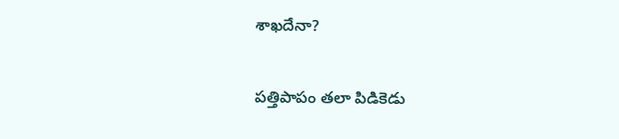శాఖదేనా?

పత్తిపాపం తలా పిడికెడు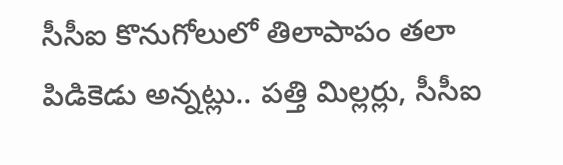సీసీఐ కొనుగోలులో తిలాపాపం తలా పిడికెడు అన్నట్లు.. పత్తి మిల్లర్లు, సీసీఐ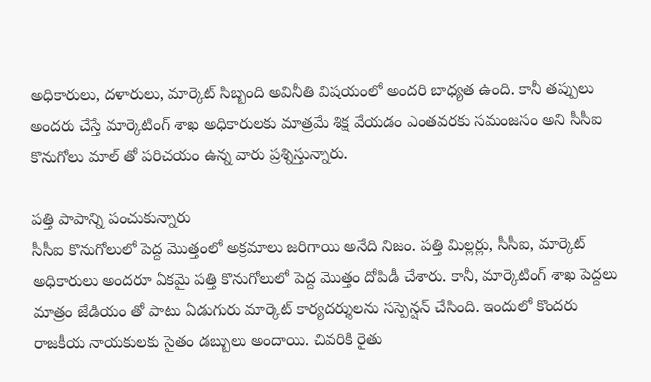అధికారులు, దళారులు, మార్కెట్ సిబ్బంది అవినీతి విషయంలో అందరి బాధ్యత ఉంది. కానీ తప్పులు అందరు చేస్తే మార్కెటింగ్ శాఖ అధికారులకు మాత్రమే శిక్ష వేయడం ఎంతవరకు సమంజసం అని సీసీఐ కొనుగోలు మాల్ తో పరిచయం ఉన్న వారు ప్రశ్నిస్తున్నారు.

పత్తి పాపాన్ని పంచుకున్నారు
సీసీఐ కొనుగోలులో పెద్ద మొత్తంలో అక్రమాలు జరిగాయి అనేది నిజం. పత్తి మిల్లర్లు, సీసీఐ, మార్కెట్ అధికారులు అందరూ ఏకమై పత్తి కొనుగోలులో పెద్ద మొత్తం దోపిడీ చేశారు. కానీ, మార్కెటింగ్ శాఖ పెద్దలు మాత్రం జేడియం తో పాటు ఏడుగురు మార్కెట్ కార్యదర్శులను సస్పెన్షన్ చేసింది. ఇందులో కొందరు రాజకీయ నాయకులకు సైతం డబ్బులు అందాయి. చివరికి రైతు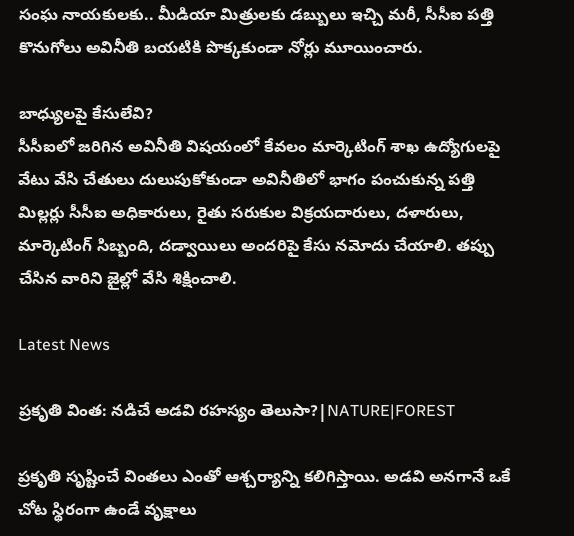సంఘ నాయకులకు.. మీడియా మిత్రులకు డబ్బులు ఇచ్చి మరీ, సీసీఐ పత్తి కొనుగోలు అవినీతి బయటికి పొక్కకుండా నోర్లు మూయించారు.

బాధ్యులపై కేసులేవి?
సీసీఐలో జరిగిన అవినీతి విషయంలో కేవలం మార్కెటింగ్ శాఖ ఉద్యోగులపై వేటు వేసి చేతులు దులుపుకోకుండా అవినీతిలో భాగం పంచుకున్న పత్తి మిల్లర్లు సీసీఐ అధికారులు, రైతు సరుకుల విక్రయదారులు, దళారులు, మార్కెటింగ్ సిబ్బంది, దడ్వాయిలు అందరిపై కేసు నమోదు చేయాలి. తప్పు చేసిన వారిని జైల్లో వేసి శిక్షించాలి.

Latest News

ప్రకృతి వింత: నడిచే అడవి రహస్యం తెలుసా?|NATURE|FOREST

ప్రకృతి సృష్టించే వింతలు ఎంతో ఆశ్చర్యాన్ని కలిగిస్తాయి. అడవి అనగానే ఒకే చోట స్థిరంగా ఉండే వృక్షాలు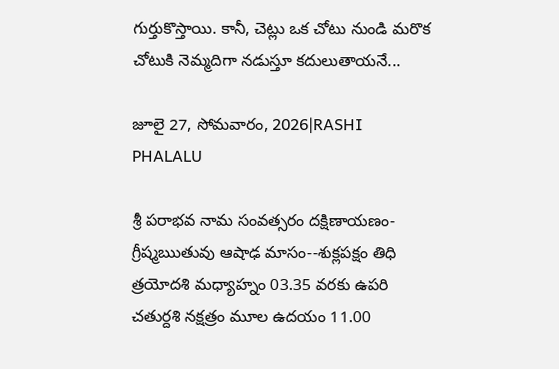గుర్తుకొస్తాయి. కానీ, చెట్లు ఒక చోటు నుండి మరొక చోటుకి నెమ్మదిగా నడుస్తూ కదులుతాయనే...

జూలై 27, సోమవారం, 2026|RASHI PHALALU

శ్రీ పరాభవ నామ సంవత్సరం దక్షిణాయణం-గ్రీష్మఋతువు ఆషాఢ మాసం--శుక్లపక్షం తిధి త్రయోదశి మధ్యాహ్నం 03.35 వరకు ఉపరి చతుర్దశి నక్షత్రం మూల ఉదయం 11.00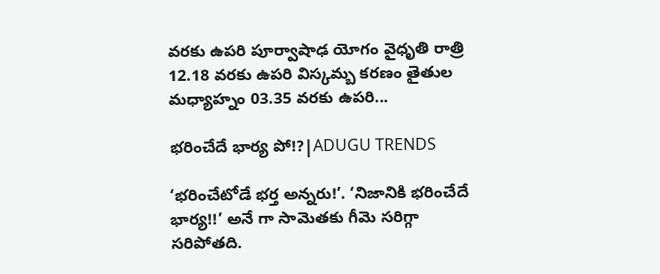వరకు ఉపరి పూర్వాషాఢ యోగం వైధృతి రాత్రి 12.18 వరకు ఉపరి విస్కమ్బ కరణం తైతుల మధ్యాహ్నం 03.35 వరకు ఉపరి...

భరించేదే భార్య పో!?|ADUGU TRENDS

‘భరించేటోడే భర్త అన్నరు!’. ‘నిజానికి భరించేదే భార్య!!’ అనే గా సామెతకు గీమె సరిగ్గా సరిపోతది.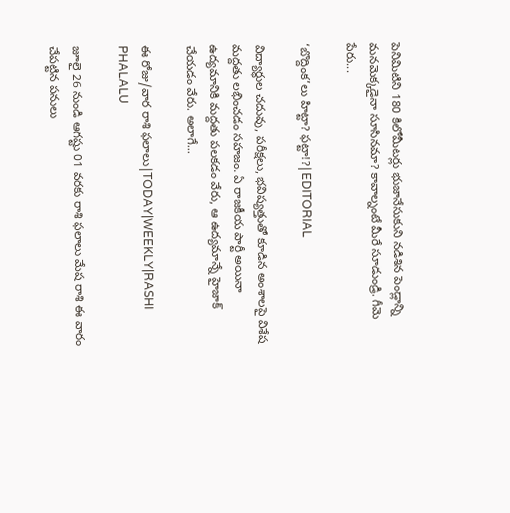పెనిమిటిని 180 కిలోమీటర్లు భుజానేసుకుని నడిశిన పెండ్లాన్ని మనమెక్కడైనా సూసినమా? కావాల్నంటే మీరే సూడుండ్రి. గీమె పేరు...

‘బొద్దింక’లు హిట్టా? ఫట్టా!?|EDITORIAL

విద్యార్థుల చదువు, పరీక్షలు, భవిష్యత్తుతో కూడిన అంశాలపై విశేష మద్దతు లభించడం సహజం. ఏ రాజకీయ పార్టీ అయినా ఉద్యమానికి మద్దతు పలకడం వేరు, ఆ ఉద్యమాన్నే హైజాక్ చేయడం వేరు. అలాగే...

ఈ రోజు/వార రాశి ఫలాలు|TODAY|WEEKLY|RASHI PHALALU

జూలై 26 నుండి ఆగష్టు 01 వరకు రాశి ఫలాలు మేష రాశి ఈ వారం చేపట్టిన పనులు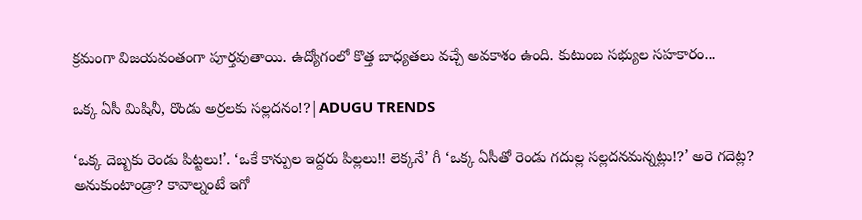క్రమంగా విజయవంతంగా పూర్తవుతాయి. ఉద్యోగంలో కొత్త బాధ్యతలు వచ్చే అవకాశం ఉంది. కుటుంబ సభ్యుల సహకారం...

ఒక్క ఏసీ మిషినీ, రొండు అర్రలకు సల్లదనం!?|ADUGU TRENDS

‘ఒక్క దెబ్బకు రెండు పిట్టలు!’. ‘ఒకే కాన్పుల ఇద్దరు పిల్లలు!! లెక్కనే’ గీ ‘ఒక్క ఏసీతో రెండు గదుల్ల సల్లదనమన్నట్లు!?’ అరె గదెట్ల? అనుకుంటాండ్రా? కావాల్నంటే ఇగో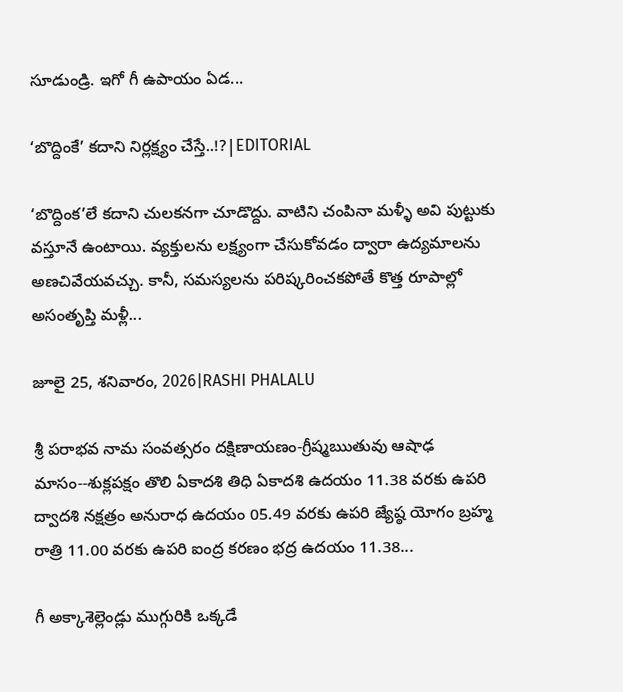సూడుండ్రి. ఇగో గీ ఉపాయం ఏడ...

‘బొద్దింకే’ కదాని నిర్లక్ష్యం చేస్తే..!?|EDITORIAL

‘బొద్దింక’లే కదాని చులకనగా చూడొద్దు. వాటిని చంపినా మళ్ళీ అవి పుట్టుకు వస్తూనే ఉంటాయి. వ్యక్తులను లక్ష్యంగా చేసుకోవడం ద్వారా ఉద్యమాలను అణచివేయవచ్చు. కానీ, సమస్యలను పరిష్కరించకపోతే కొత్త రూపాల్లో అసంతృప్తి మళ్లీ...

జూలై 25, శనివారం, 2026|RASHI PHALALU

శ్రీ పరాభవ నామ సంవత్సరం దక్షిణాయణం-గ్రీష్మఋతువు ఆషాఢ మాసం--శుక్లపక్షం తొలి ఏకాదశి తిధి ఏకాదశి ఉదయం 11.38 వరకు ఉపరి ద్వాదశి నక్షత్రం అనురాధ ఉదయం 05.49 వరకు ఉపరి జ్యేష్ఠ యోగం బ్రహ్మ రాత్రి 11.00 వరకు ఉపరి ఐంద్ర కరణం భద్ర ఉదయం 11.38...

గీ అక్కాశెల్లెండ్లు ముగ్గురికి ఒక్కడే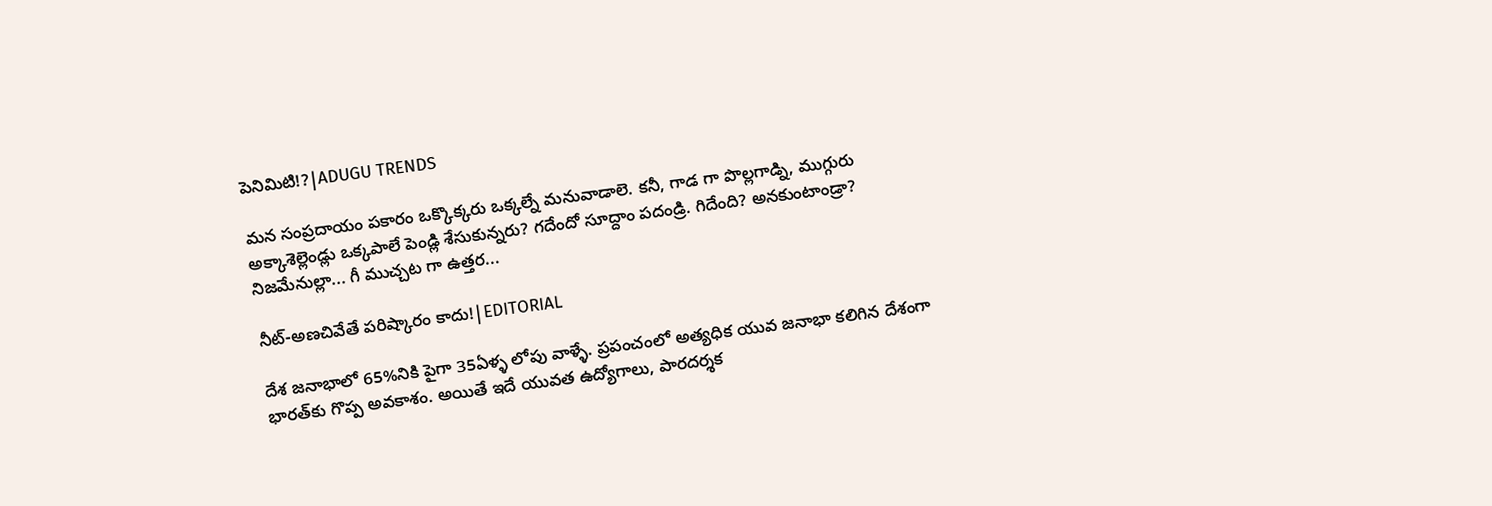పెనిమిటి!?|ADUGU TRENDS

మన సంప్రదాయం పకారం ఒక్కొక్కరు ఒక్కల్నే మనువాడాలె. కనీ, గాడ గా పొల్లగాడ్ని, ముగ్గురు అక్కాశెల్లెండ్లు ఒక్కపాలే పెండ్లి శేసుకున్నరు? గదేందో సూద్దాం పదండ్రి. గిదేంది? అనకుంటాండ్రా? నిజమేనుల్లా... గీ ముచ్చట గా ఉత్తర...

నీట్-అణచివేతే పరిష్కారం కాదు!|EDITORIAL

దేశ జనాభాలో 65%నికి పైగా 35ఏళ్ళ లోపు వాళ్ళే. ప్రపంచంలో అత్యధిక యువ జనాభా కలిగిన దేశంగా భారత్‌కు గొప్ప అవకాశం. అయితే ఇదే యువత ఉద్యోగాలు, పారదర్శక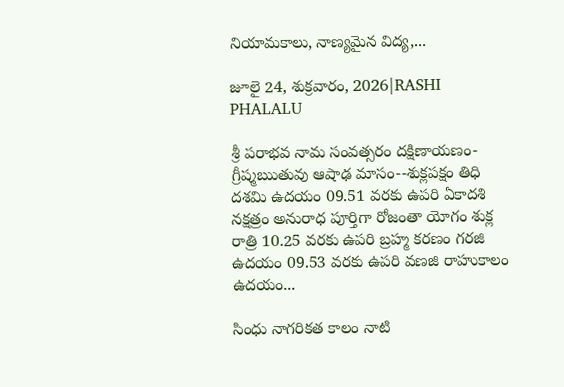నియామకాలు, నాణ్యమైన విద్య,...

జూలై 24, శుక్రవారం, 2026|RASHI PHALALU

శ్రీ పరాభవ నామ సంవత్సరం దక్షిణాయణం-గ్రీష్మఋతువు ఆషాఢ మాసం--శుక్లపక్షం తిధి దశమి ఉదయం 09.51 వరకు ఉపరి ఏకాదశి నక్షత్రం అనురాధ పూర్తిగా రోజంతా యోగం శుక్ల రాత్రి 10.25 వరకు ఉపరి బ్రహ్మ కరణం గరజి ఉదయం 09.53 వరకు ఉపరి వణజి రాహుకాలం ఉదయం...

సింధు నాగరికత కాలం నాటి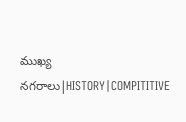ముఖ్య నగరాలు|HISTORY|COMPITITIVE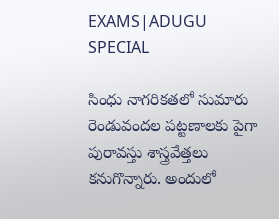EXAMS|ADUGU SPECIAL

సింధు నాగరికతలో సుమారు రెండువందల పట్టణాలకు పైగా పురావస్తు శాస్త్రవేత్తలు కనుగొన్నారు. అందులో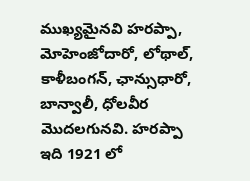ముఖ్యమైనవి హరప్పా, మోహెంజోదారో, లోథాల్, కాళీబంగన్, ఛాన్సుధారో, బాన్వాలీ, ధోలవీర మొదలగునవి. హరప్పా ఇది 1921 లో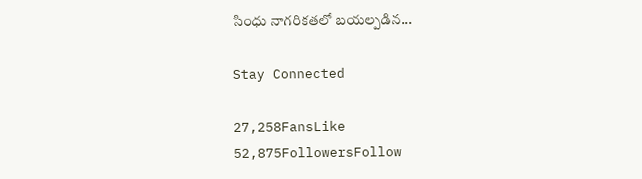సింధు నాగరికతలో బయల్పడిన...

Stay Connected

27,258FansLike
52,875FollowersFollow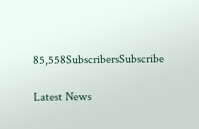85,558SubscribersSubscribe

Latest News